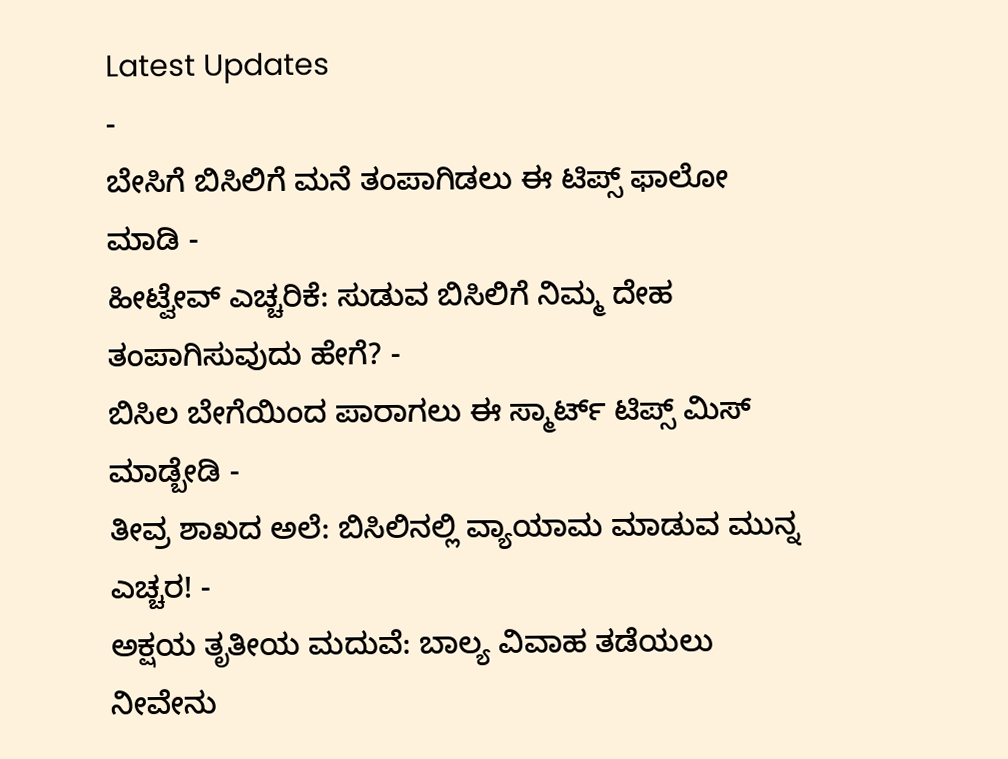Latest Updates
-
ಬೇಸಿಗೆ ಬಿಸಿಲಿಗೆ ಮನೆ ತಂಪಾಗಿಡಲು ಈ ಟಿಪ್ಸ್ ಫಾಲೋ ಮಾಡಿ -
ಹೀಟ್ವೇವ್ ಎಚ್ಚರಿಕೆ: ಸುಡುವ ಬಿಸಿಲಿಗೆ ನಿಮ್ಮ ದೇಹ ತಂಪಾಗಿಸುವುದು ಹೇಗೆ? -
ಬಿಸಿಲ ಬೇಗೆಯಿಂದ ಪಾರಾಗಲು ಈ ಸ್ಮಾರ್ಟ್ ಟಿಪ್ಸ್ ಮಿಸ್ ಮಾಡ್ಬೇಡಿ -
ತೀವ್ರ ಶಾಖದ ಅಲೆ: ಬಿಸಿಲಿನಲ್ಲಿ ವ್ಯಾಯಾಮ ಮಾಡುವ ಮುನ್ನ ಎಚ್ಚರ! -
ಅಕ್ಷಯ ತೃತೀಯ ಮದುವೆ: ಬಾಲ್ಯ ವಿವಾಹ ತಡೆಯಲು ನೀವೇನು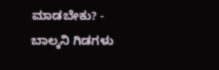ಮಾಡಬೇಕು? -
ಬಾಲ್ಕನಿ ಗಿಡಗಳು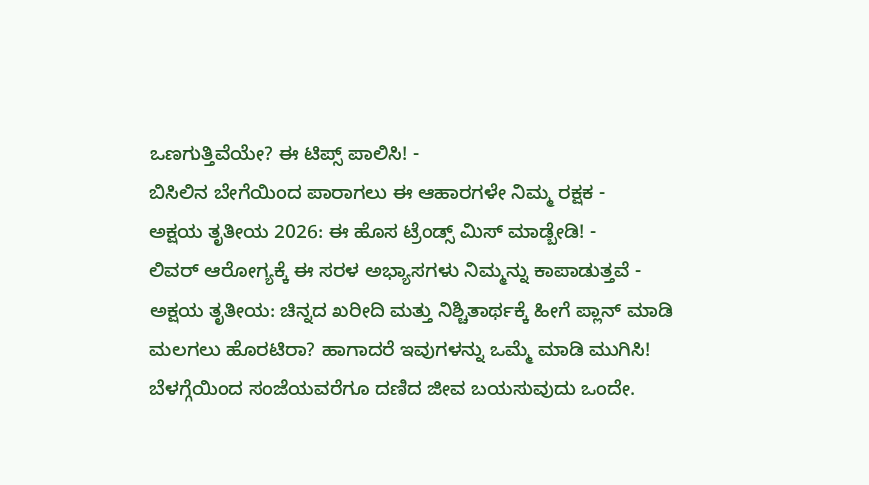ಒಣಗುತ್ತಿವೆಯೇ? ಈ ಟಿಪ್ಸ್ ಪಾಲಿಸಿ! -
ಬಿಸಿಲಿನ ಬೇಗೆಯಿಂದ ಪಾರಾಗಲು ಈ ಆಹಾರಗಳೇ ನಿಮ್ಮ ರಕ್ಷಕ -
ಅಕ್ಷಯ ತೃತೀಯ 2026: ಈ ಹೊಸ ಟ್ರೆಂಡ್ಸ್ ಮಿಸ್ ಮಾಡ್ಬೇಡಿ! -
ಲಿವರ್ ಆರೋಗ್ಯಕ್ಕೆ ಈ ಸರಳ ಅಭ್ಯಾಸಗಳು ನಿಮ್ಮನ್ನು ಕಾಪಾಡುತ್ತವೆ -
ಅಕ್ಷಯ ತೃತೀಯ: ಚಿನ್ನದ ಖರೀದಿ ಮತ್ತು ನಿಶ್ಚಿತಾರ್ಥಕ್ಕೆ ಹೀಗೆ ಪ್ಲಾನ್ ಮಾಡಿ
ಮಲಗಲು ಹೊರಟಿರಾ? ಹಾಗಾದರೆ ಇವುಗಳನ್ನು ಒಮ್ಮೆ ಮಾಡಿ ಮುಗಿಸಿ!
ಬೆಳಗ್ಗೆಯಿಂದ ಸಂಜೆಯವರೆಗೂ ದಣಿದ ಜೀವ ಬಯಸುವುದು ಒಂದೇ.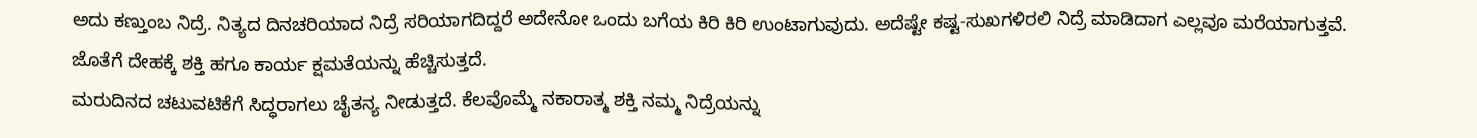ಅದು ಕಣ್ತುಂಬ ನಿದ್ರೆ. ನಿತ್ಯದ ದಿನಚರಿಯಾದ ನಿದ್ರೆ ಸರಿಯಾಗದಿದ್ದರೆ ಅದೇನೋ ಒಂದು ಬಗೆಯ ಕಿರಿ ಕಿರಿ ಉಂಟಾಗುವುದು. ಅದೆಷ್ಟೇ ಕಷ್ಟ-ಸುಖಗಳಿರಲಿ ನಿದ್ರೆ ಮಾಡಿದಾಗ ಎಲ್ಲವೂ ಮರೆಯಾಗುತ್ತವೆ. ಜೊತೆಗೆ ದೇಹಕ್ಕೆ ಶಕ್ತಿ ಹಗೂ ಕಾರ್ಯ ಕ್ಷಮತೆಯನ್ನು ಹೆಚ್ಚಿಸುತ್ತದೆ.
ಮರುದಿನದ ಚಟುವಟಿಕೆಗೆ ಸಿದ್ಧರಾಗಲು ಚೈತನ್ಯ ನೀಡುತ್ತದೆ. ಕೆಲವೊಮ್ಮೆ ನಕಾರಾತ್ಮ ಶಕ್ತಿ ನಮ್ಮ ನಿದ್ರೆಯನ್ನು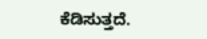ಕೆಡಿಸುತ್ತದೆ.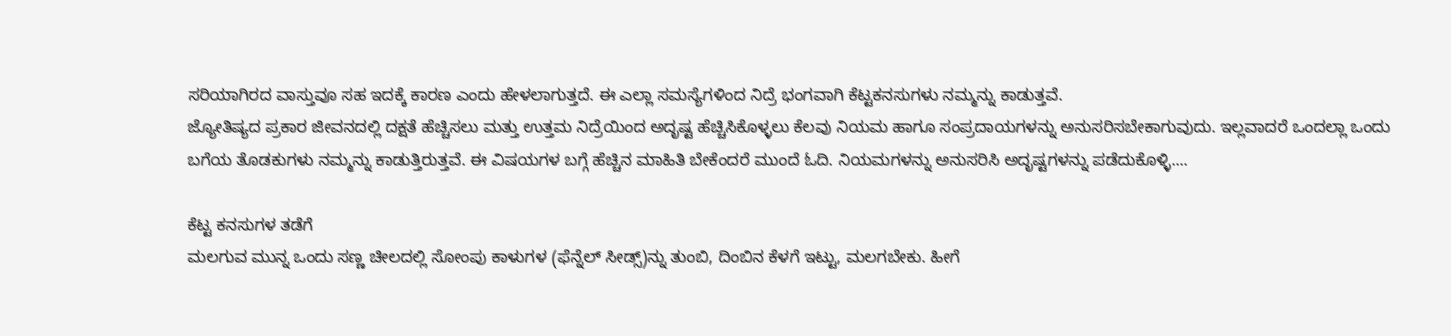ಸರಿಯಾಗಿರದ ವಾಸ್ತುವೂ ಸಹ ಇದಕ್ಕೆ ಕಾರಣ ಎಂದು ಹೇಳಲಾಗುತ್ತದೆ. ಈ ಎಲ್ಲಾ ಸಮಸ್ಯೆಗಳಿಂದ ನಿದ್ರೆ ಭಂಗವಾಗಿ ಕೆಟ್ಟಕನಸುಗಳು ನಮ್ಮನ್ನು ಕಾಡುತ್ತವೆ.
ಜ್ಯೋತಿಷ್ಯದ ಪ್ರಕಾರ ಜೀವನದಲ್ಲಿ ದಕ್ಷತೆ ಹೆಚ್ಚಿಸಲು ಮತ್ತು ಉತ್ತಮ ನಿದ್ರೆಯಿಂದ ಅದೃಷ್ಟ ಹೆಚ್ಚಿಸಿಕೊಳ್ಳಲು ಕೆಲವು ನಿಯಮ ಹಾಗೂ ಸಂಪ್ರದಾಯಗಳನ್ನು ಅನುಸರಿಸಬೇಕಾಗುವುದು. ಇಲ್ಲವಾದರೆ ಒಂದಲ್ಲಾ ಒಂದು ಬಗೆಯ ತೊಡಕುಗಳು ನಮ್ಮನ್ನು ಕಾಡುತ್ತಿರುತ್ತವೆ. ಈ ವಿಷಯಗಳ ಬಗ್ಗೆ ಹೆಚ್ಚಿನ ಮಾಹಿತಿ ಬೇಕೆಂದರೆ ಮುಂದೆ ಓದಿ. ನಿಯಮಗಳನ್ನು ಅನುಸರಿಸಿ ಅದೃಷ್ಟಗಳನ್ನು ಪಡೆದುಕೊಳ್ಳಿ....

ಕೆಟ್ಟ ಕನಸುಗಳ ತಡೆಗೆ
ಮಲಗುವ ಮುನ್ನ ಒಂದು ಸಣ್ಣ ಚೀಲದಲ್ಲಿ ಸೋಂಪು ಕಾಳುಗಳ (ಫೆನ್ನೆಲ್ ಸೀಡ್ಸ್)ನ್ನು ತುಂಬಿ, ದಿಂಬಿನ ಕೆಳಗೆ ಇಟ್ಟು, ಮಲಗಬೇಕು. ಹೀಗೆ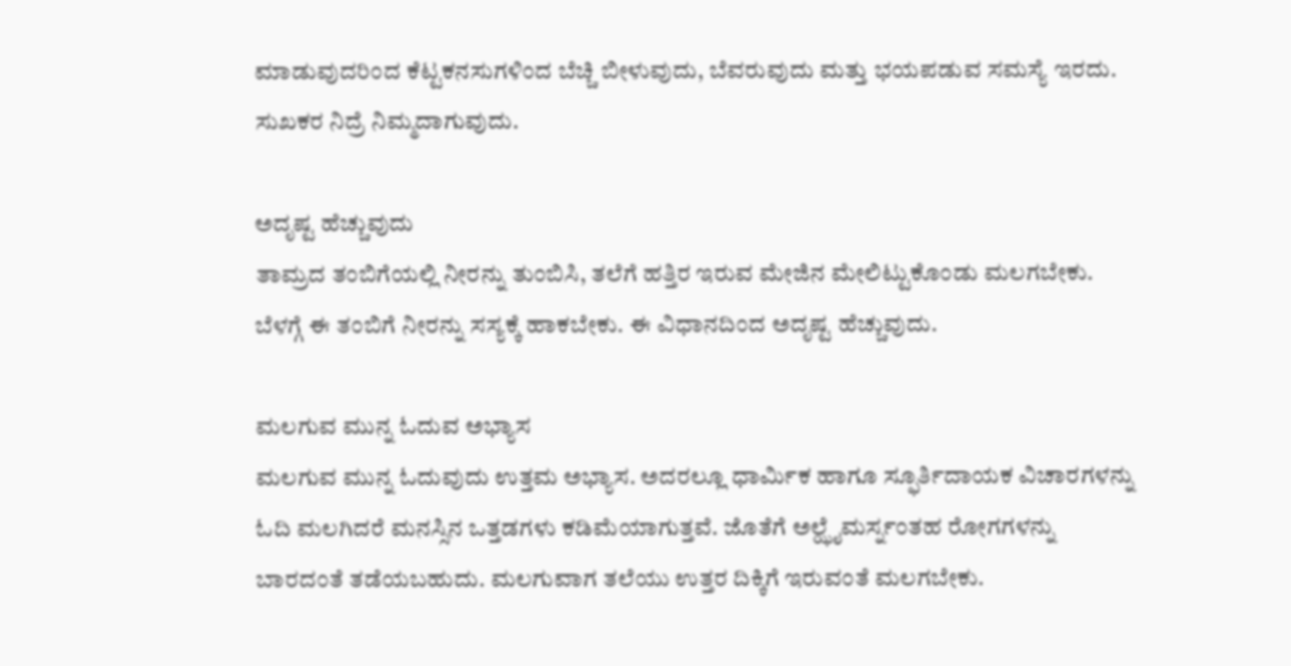ಮಾಡುವುದರಿಂದ ಕೆಟ್ಟಕನಸುಗಳಿಂದ ಬೆಚ್ಚಿ ಬೀಳುವುದು, ಬೆವರುವುದು ಮತ್ತು ಭಯಪಡುವ ಸಮಸ್ಯೆ ಇರದು. ಸುಖಕರ ನಿದ್ರೆ ನಿಮ್ಮದಾಗುವುದು.

ಅದೃಷ್ಟ ಹೆಚ್ಚುವುದು
ತಾಮ್ರದ ತಂಬಿಗೆಯಲ್ಲಿ ನೀರನ್ನು ತುಂಬಿಸಿ, ತಲೆಗೆ ಹತ್ತಿರ ಇರುವ ಮೇಜಿನ ಮೇಲಿಟ್ಟುಕೊಂಡು ಮಲಗಬೇಕು. ಬೆಳಗ್ಗೆ ಈ ತಂಬಿಗೆ ನೀರನ್ನು ಸಸ್ಯಕ್ಕೆ ಹಾಕಬೇಕು. ಈ ವಿಧಾನದಿಂದ ಅದೃಷ್ಟ ಹೆಚ್ಚುವುದು.

ಮಲಗುವ ಮುನ್ನ ಓದುವ ಅಭ್ಯಾಸ
ಮಲಗುವ ಮುನ್ನ ಓದುವುದು ಉತ್ತಮ ಅಭ್ಯಾಸ. ಅದರಲ್ಲೂ ಧಾರ್ಮಿಕ ಹಾಗೂ ಸ್ಫೂರ್ತಿದಾಯಕ ವಿಚಾರಗಳನ್ನು ಓದಿ ಮಲಗಿದರೆ ಮನಸ್ಸಿನ ಒತ್ತಡಗಳು ಕಡಿಮೆಯಾಗುತ್ತವೆ. ಜೊತೆಗೆ ಅಲ್ಝೈಮರ್ಸ್ನಂತಹ ರೋಗಗಳನ್ನು ಬಾರದಂತೆ ತಡೆಯಬಹುದು. ಮಲಗುವಾಗ ತಲೆಯು ಉತ್ತರ ದಿಕ್ಕಿಗೆ ಇರುವಂತೆ ಮಲಗಬೇಕು.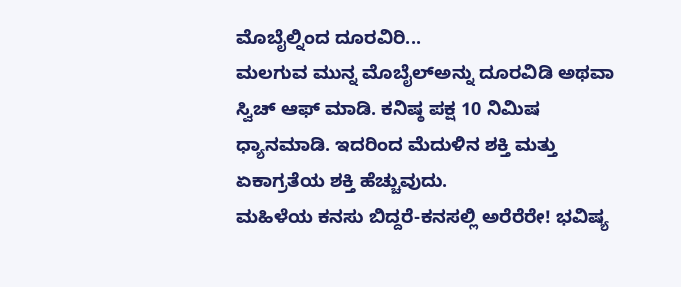ಮೊಬೈಲ್ನಿಂದ ದೂರವಿರಿ...
ಮಲಗುವ ಮುನ್ನ ಮೊಬೈಲ್ಅನ್ನು ದೂರವಿಡಿ ಅಥವಾ ಸ್ವಿಚ್ ಆಫ್ ಮಾಡಿ. ಕನಿಷ್ಠ ಪಕ್ಷ 10 ನಿಮಿಷ ಧ್ಯಾನಮಾಡಿ. ಇದರಿಂದ ಮೆದುಳಿನ ಶಕ್ತಿ ಮತ್ತು ಏಕಾಗ್ರತೆಯ ಶಕ್ತಿ ಹೆಚ್ಚುವುದು.
ಮಹಿಳೆಯ ಕನಸು ಬಿದ್ದರೆ-ಕನಸಲ್ಲಿ ಅರೆರೆರೇ! ಭವಿಷ್ಯ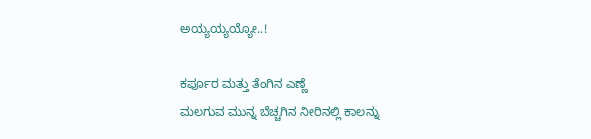ಅಯ್ಯಯ್ಯಯ್ಯೋ..!

ಕರ್ಪೂರ ಮತ್ತು ತೆಂಗಿನ ಎಣ್ಣೆ
ಮಲಗುವ ಮುನ್ನ ಬೆಚ್ಚಗಿನ ನೀರಿನಲ್ಲಿ ಕಾಲನ್ನು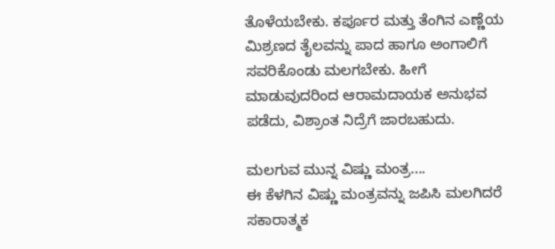ತೊಳೆಯಬೇಕು. ಕರ್ಪೂರ ಮತ್ತು ತೆಂಗಿನ ಎಣ್ಣೆಯ ಮಿಶ್ರಣದ ತೈಲವನ್ನು ಪಾದ ಹಾಗೂ ಅಂಗಾಲಿಗೆ ಸವರಿಕೊಂಡು ಮಲಗಬೇಕು. ಹೀಗೆ ಮಾಡುವುದರಿಂದ ಆರಾಮದಾಯಕ ಅನುಭವ ಪಡೆದು, ವಿಶ್ರಾಂತ ನಿದ್ರೆಗೆ ಜಾರಬಹುದು.

ಮಲಗುವ ಮುನ್ನ ವಿಷ್ಣು ಮಂತ್ರ....
ಈ ಕೆಳಗಿನ ವಿಷ್ಣು ಮಂತ್ರವನ್ನು ಜಪಿಸಿ ಮಲಗಿದರೆ ಸಕಾರಾತ್ಮಕ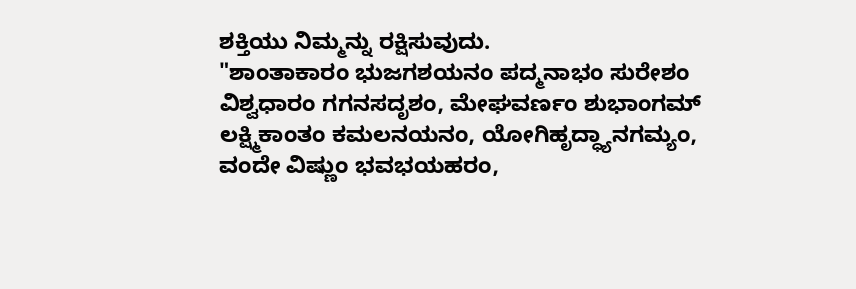ಶಕ್ತಿಯು ನಿಮ್ಮನ್ನು ರಕ್ಷಿಸುವುದು.
"ಶಾಂತಾಕಾರಂ ಭುಜಗಶಯನಂ ಪದ್ಮನಾಭಂ ಸುರೇಶಂ
ವಿಶ್ವಧಾರಂ ಗಗನಸದೃಶಂ, ಮೇಘವರ್ಣಂ ಶುಭಾಂಗಮ್
ಲಕ್ಷ್ಮಿಕಾಂತಂ ಕಮಲನಯನಂ, ಯೋಗಿಹೃದ್ಧ್ಯಾನಗಮ್ಯಂ,
ವಂದೇ ವಿಷ್ಣುಂ ಭವಭಯಹರಂ,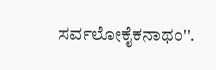ಸರ್ವಲೋಕೈಕನಾಥಂ''.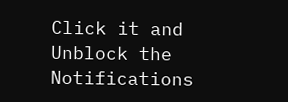Click it and Unblock the Notifications